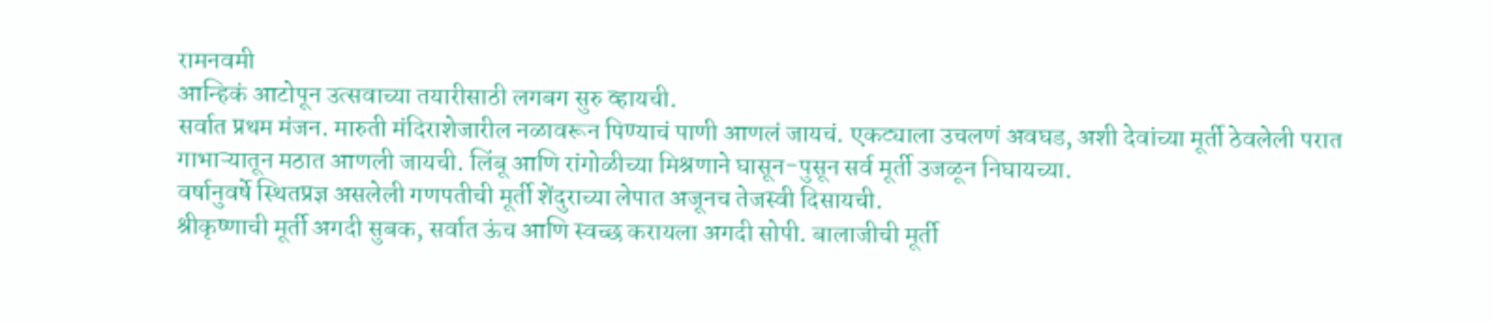रामनवमी
आन्हिकं आटोपून उत्सवाच्या तयारीसाठी लगबग सुरु व्हायची.
सर्वात प्रथम मंजन. मारुती मंदिराशेजारील नळावरून पिण्याचं पाणी आणलं जायचं. एकट्याला उचलणं अवघड, अशी देवांच्या मूर्ती ठेवलेली परात गाभाऱ्यातून मठात आणली जायची. लिंबू आणि रांगोळीच्या मिश्रणाने घासून-पुसून सर्व मूर्ती उजळून निघायच्या.
वर्षानुवर्षे स्थितप्रज्ञ असलेली गणपतीची मूर्ती शेंदुराच्या लेपात अजूनच तेजस्वी दिसायची.
श्रीकृष्णाची मूर्ती अगदी सुबक, सर्वात ऊंच आणि स्वच्छ करायला अगदी सोपी. बालाजीची मूर्ती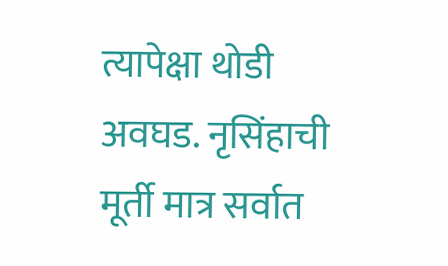त्यापेक्षा थोडी अवघड. नृसिंहाची मूर्ती मात्र सर्वात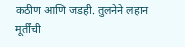कठीण आणि जडही. तुलनेने लहान मूर्तींची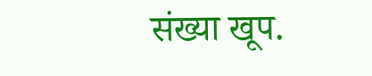संख्या खूप.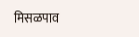मिसळपाव